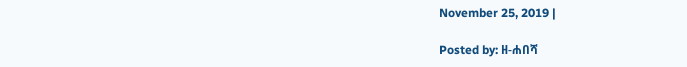November 25, 2019 |

Posted by: ዘ-ሐበሻ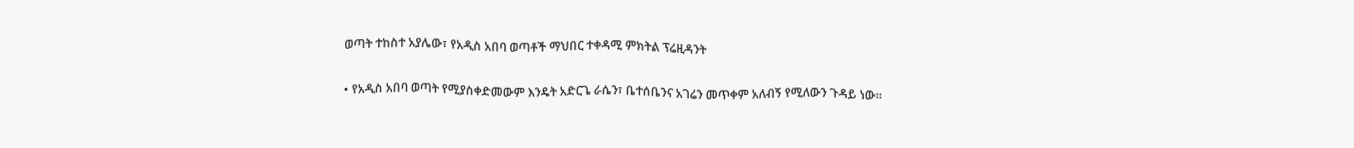ወጣት ተከስተ አያሌው፣ የአዲስ አበባ ወጣቶች ማህበር ተቀዳሚ ምክትል ፕሬዚዳንት

• የአዲስ አበባ ወጣት የሚያስቀድመውም እንዴት አድርጌ ራሴን፣ ቤተሰቤንና አገሬን መጥቀም አለብኝ የሚለውን ጉዳይ ነው።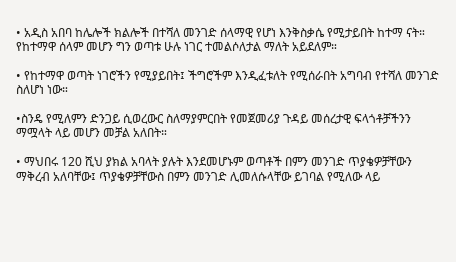• አዲስ አበባ ከሌሎች ክልሎች በተሻለ መንገድ ሰላማዊ የሆነ እንቅስቃሴ የሚታይበት ከተማ ናት። የከተማዋ ሰላም መሆን ግን ወጣቱ ሁሉ ነገር ተመልሶለታል ማለት አይደለም።

• የከተማዋ ወጣት ነገሮችን የሚያይበት፤ ችግሮችም እንዲፈቱለት የሚሰራበት አግባብ የተሻለ መንገድ ስለሆነ ነው።

•ስንዴ የሚለምን ድንጋይ ሲወረውር ስለማያምርበት የመጀመሪያ ጉዳይ መሰረታዊ ፍላጎቶቻችንን ማሟላት ላይ መሆን መቻል አለበት።

• ማህበሩ 120 ሺህ ያክል አባላት ያሉት እንደመሆኑም ወጣቶች በምን መንገድ ጥያቄዎቻቸውን ማቅረብ አለባቸው፤ ጥያቄዎቻቸውስ በምን መንገድ ሊመለሱላቸው ይገባል የሚለው ላይ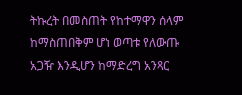ትኩረት በመስጠት የከተማዋን ሰላም ከማስጠበቅም ሆነ ወጣቱ የለውጡ አጋዥ እንዲሆን ከማድረግ አንጻር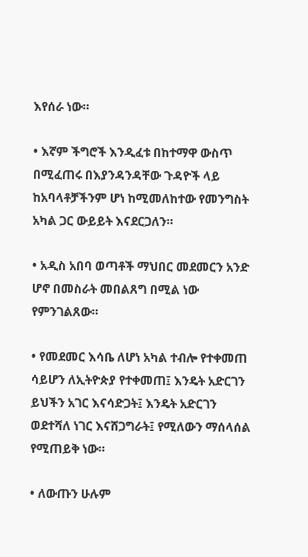እየሰራ ነው።

• እኛም ችግሮች እንዲፈቱ በከተማዋ ውስጥ በሚፈጠሩ በእያንዳንዳቸው ጉዳዮች ላይ ከአባላቶቻችንም ሆነ ከሚመለከተው የመንግስት አካል ጋር ውይይት እናደርጋለን።

• አዲስ አበባ ወጣቶች ማህበር መደመርን አንድ ሆኖ በመስራት መበልጸግ በሚል ነው የምንገልጸው።

• የመደመር እሳቤ ለሆነ አካል ተብሎ የተቀመጠ ሳይሆን ለኢትዮጵያ የተቀመጠ፤ እንዴት አድርገን ይህችን አገር እናሳድጋት፤ እንዴት አድርገን ወደተሻለ ነገር እናሸጋግራት፤ የሚለውን ማሰላሰል የሚጠይቅ ነው።

• ለውጡን ሁሉም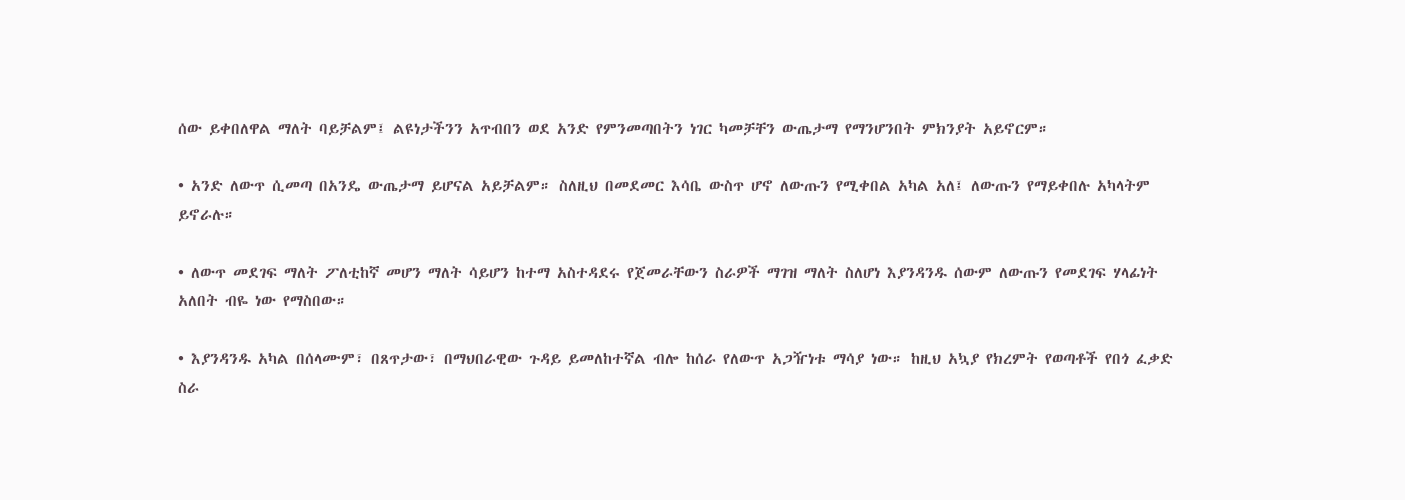ሰው ይቀበለዋል ማለት ባይቻልም፤ ልዩነታችንን አጥብበን ወደ አንድ የምንመጣበትን ነገር ካመቻቸን ውጤታማ የማንሆንበት ምክንያት አይኖርም።

• አንድ ለውጥ ሲመጣ በአንዴ ውጤታማ ይሆናል አይቻልም። ስለዚህ በመደመር እሳቤ ውስጥ ሆኖ ለውጡን የሚቀበል አካል አለ፤ ለውጡን የማይቀበሉ አካላትም ይኖራሉ።

• ለውጥ መደገፍ ማለት ፖለቲከኛ መሆን ማለት ሳይሆን ከተማ አስተዳደሩ የጀመራቸውን ስራዎች ማገዝ ማለት ስለሆነ እያንዳንዱ ሰውም ለውጡን የመደገፍ ሃላፊነት አለበት ብዬ ነው የማስበው።

• እያንዳንዱ አካል በሰላሙም፣ በጸጥታው፣ በማህበራዊው ጉዳይ ይመለከተኛል ብሎ ከሰራ የለውጥ አጋዥነቱ ማሳያ ነው። ከዚህ አኳያ የክረምት የወጣቶች የበጎ ፈቃድ ስራ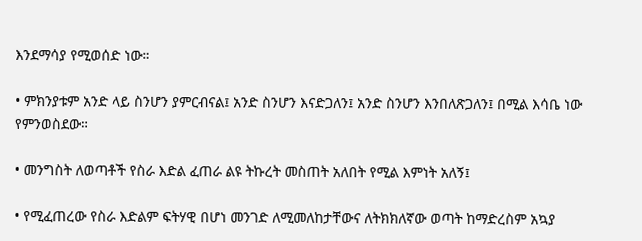እንደማሳያ የሚወሰድ ነው።

• ምክንያቱም አንድ ላይ ስንሆን ያምርብናል፤ አንድ ስንሆን እናድጋለን፤ አንድ ስንሆን እንበለጽጋለን፤ በሚል እሳቤ ነው የምንወስደው።

• መንግስት ለወጣቶች የስራ እድል ፈጠራ ልዩ ትኩረት መስጠት አለበት የሚል እምነት አለኝ፤

• የሚፈጠረው የስራ እድልም ፍትሃዊ በሆነ መንገድ ለሚመለከታቸውና ለትክክለኛው ወጣት ከማድረስም አኳያ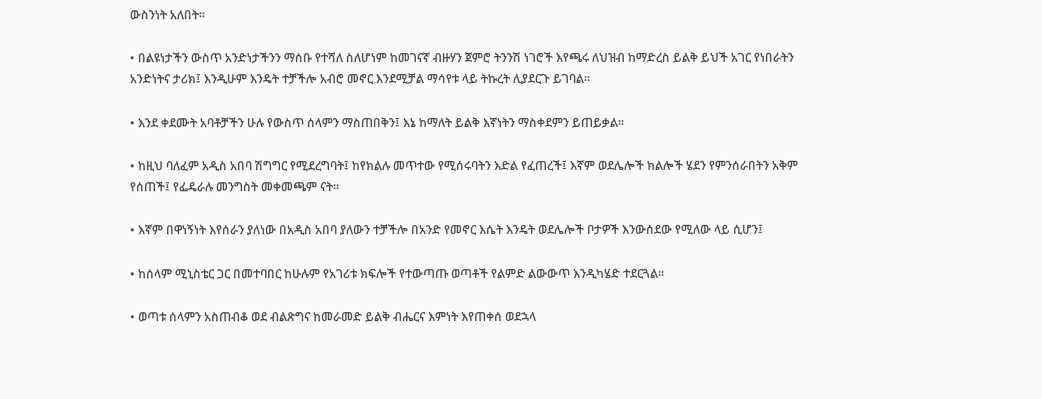ውስንነት አለበት።

• በልዩነታችን ውስጥ አንድነታችንን ማሰቡ የተሻለ ስለሆነም ከመገናኛ ብዙሃን ጀምሮ ትንንሽ ነገሮች እየጫሩ ለህዝብ ከማድረስ ይልቅ ይህች አገር የነበራትን አንድነትና ታሪክ፤ እንዲሁም እንዴት ተቻችሎ አብሮ መኖር እንደሚቻል ማሳየቱ ላይ ትኩረት ሊያደርጉ ይገባል።

• እንደ ቀደሙት አባቶቻችን ሁሉ የውስጥ ሰላምን ማስጠበቅን፤ እኔ ከማለት ይልቅ እኛነትን ማስቀደምን ይጠይቃል።

• ከዚህ ባለፈም አዲስ አበባ ሽግግር የሚደረግባት፤ ከየክልሉ መጥተው የሚሰሩባትን እድል የፈጠረች፤ እኛም ወደሌሎች ክልሎች ሄደን የምንሰራበትን አቅም የሰጠች፤ የፌዴራሉ መንግስት መቀመጫም ናት።

• እኛም በዋነኝነት እየሰራን ያለነው በአዲስ አበባ ያለውን ተቻችሎ በአንድ የመኖር እሴት እንዴት ወደሌሎች ቦታዎች እንውሰደው የሚለው ላይ ሲሆን፤

• ከሰላም ሚኒስቴር ጋር በመተባበር ከሁሉም የአገሪቱ ክፍሎች የተውጣጡ ወጣቶች የልምድ ልውውጥ እንዲካሄድ ተደርጓል።

• ወጣቱ ሰላምን አስጠብቆ ወደ ብልጽግና ከመራመድ ይልቅ ብሔርና እምነት እየጠቀሰ ወደኋላ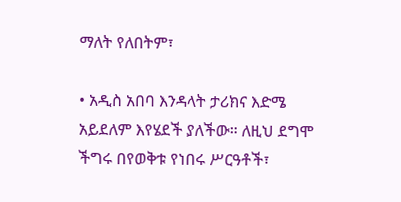ማለት የለበትም፣

• አዲስ አበባ እንዳላት ታሪክና እድሜ አይደለም እየሄደች ያለችው። ለዚህ ደግሞ ችግሩ በየወቅቱ የነበሩ ሥርዓቶች፣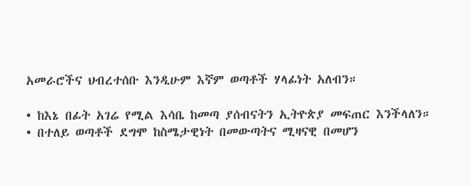አመራሮችና ህብረተሰቡ እንዲሁም እኛም ወጣቶች ሃላፊነት አለብን።

• ከእኔ በፊት አገሬ የሚል እሳቤ ከመጣ ያሰብናትን ኢትዮጵያ መፍጠር እንችላለን።
• በተለይ ወጣቶች ደግሞ ከስሜታዊነት በመውጣትና ሚዛናዊ በመሆን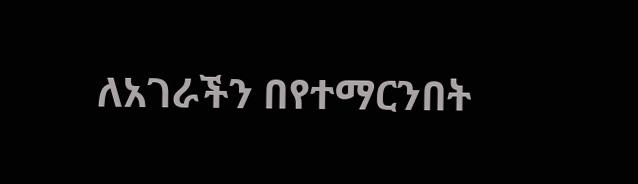ለአገራችን በየተማርንበት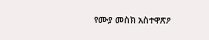የሙያ መስክ አስተዋጽዖ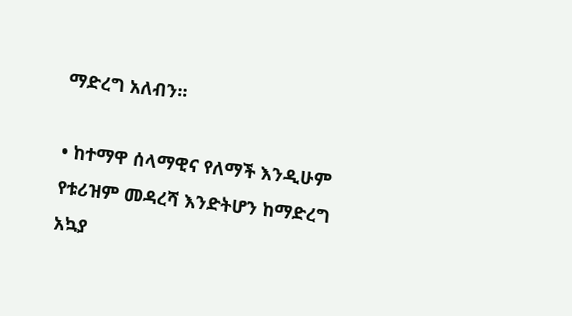ማድረግ አለብን።

• ከተማዋ ሰላማዊና የለማች እንዲሁም የቱሪዝም መዳረሻ እንድትሆን ከማድረግ አኳያ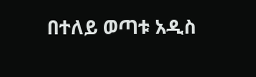በተለይ ወጣቱ አዲስ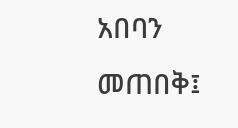አበባን መጠበቅ፤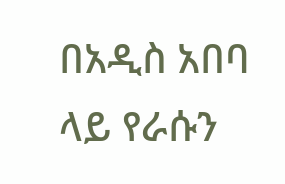በአዲስ አበባ ላይ የራሱን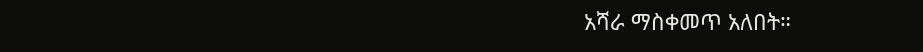አሻራ ማስቀመጥ አለበት።